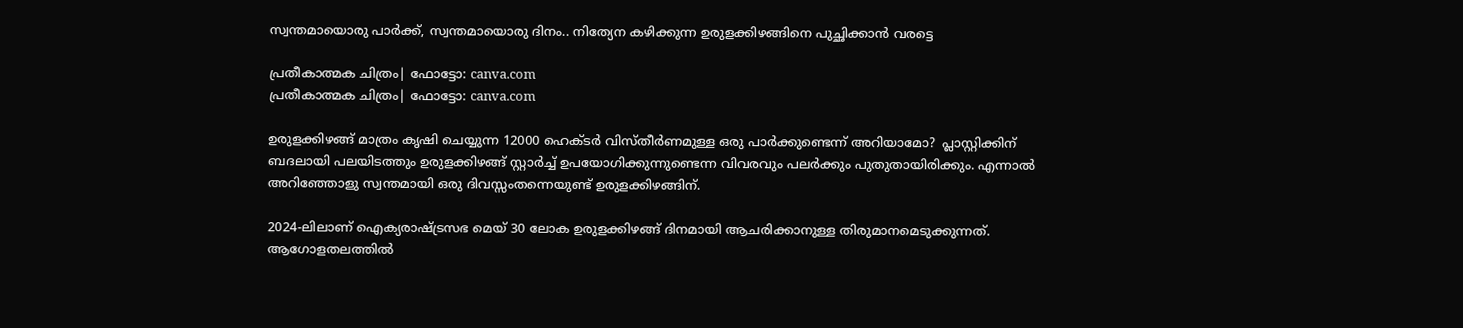സ്വന്തമായൊരു പാർക്ക്, സ്വന്തമായൊരു ദിനം.. നിത്യേന കഴിക്കുന്ന ഉരുളക്കിഴങ്ങിനെ പുച്ഛിക്കാൻ വരട്ടെ

പ്രതീകാത്മക ചിത്രം| ഫോട്ടോ: canva.com
പ്രതീകാത്മക ചിത്രം| ഫോട്ടോ: canva.com

ഉരുളക്കിഴങ്ങ് മാത്രം കൃഷി ചെയ്യുന്ന 12000 ഹെക്ടർ വിസ്തീർണമുള്ള ഒരു പാര്‍ക്കുണ്ടെന്ന് അറിയാമോ?  പ്ലാസ്റ്റിക്കിന് ബദലായി പലയിടത്തും ഉരുളക്കിഴങ്ങ് സ്റ്റാര്‍ച്ച് ഉപയോഗിക്കുന്നുണ്ടെന്ന വിവരവും പലര്‍ക്കും പുതുതായിരിക്കും. എന്നാല്‍ അറിഞ്ഞോളു സ്വന്തമായി ഒരു ദിവസ്സംതന്നെയുണ്ട് ഉരുളക്കിഴങ്ങിന്.

2024-ലിലാണ് ഐക്യരാഷ്ട്രസഭ മെയ് 30 ലോക ഉരുളക്കിഴങ്ങ് ദിനമായി ആചരിക്കാനുള്ള തിരുമാനമെടുക്കുന്നത്. ആഗോളതലത്തില്‍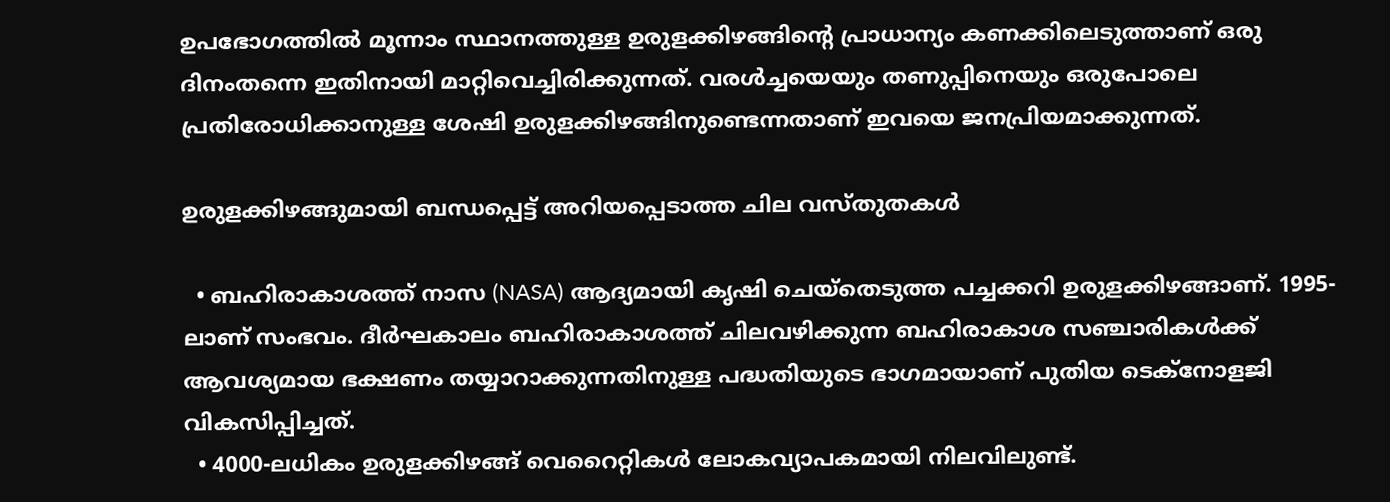ഉപഭോഗത്തില്‍ മൂന്നാം സ്ഥാനത്തുള്ള ഉരുളക്കിഴങ്ങിന്റെ പ്രാധാന്യം കണക്കിലെടുത്താണ് ഒരു ദിനംതന്നെ ഇതിനായി മാറ്റിവെച്ചിരിക്കുന്നത്. വരള്‍ച്ചയെയും തണുപ്പിനെയും ഒരുപോലെ പ്രതിരോധിക്കാനുള്ള ശേഷി ഉരുളക്കിഴങ്ങിനുണ്ടെന്നതാണ് ഇവയെ ജനപ്രിയമാക്കുന്നത്.

ഉരുളക്കിഴങ്ങുമായി ബന്ധപ്പെട്ട് അറിയപ്പെടാത്ത ചില വസ്തുതകള്‍

  • ബഹിരാകാശത്ത് നാസ (NASA) ആദ്യമായി കൃഷി ചെയ്‌തെടുത്ത പച്ചക്കറി ഉരുളക്കിഴങ്ങാണ്. 1995-ലാണ് സംഭവം. ദീര്‍ഘകാലം ബഹിരാകാശത്ത് ചിലവഴിക്കുന്ന ബഹിരാകാശ സഞ്ചാരികള്‍ക്ക് ആവശ്യമായ ഭക്ഷണം തയ്യാറാക്കുന്നതിനുള്ള പദ്ധതിയുടെ ഭാഗമായാണ് പുതിയ ടെക്‌നോളജി വികസിപ്പിച്ചത്.
  • 4000-ലധികം ഉരുളക്കിഴങ്ങ് വെറൈറ്റികള്‍ ലോകവ്യാപകമായി നിലവിലുണ്ട്.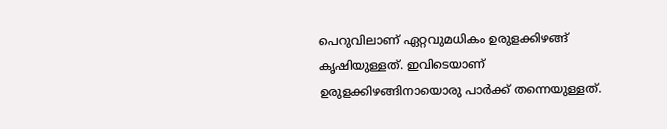പെറുവിലാണ് ഏറ്റവുമധികം ഉരുളക്കിഴങ്ങ് കൃഷിയുള്ളത്. ഇവിടെയാണ്  ഉരുളക്കിഴങ്ങിനായൊരു പാർക്ക് തന്നെയുള്ളത്.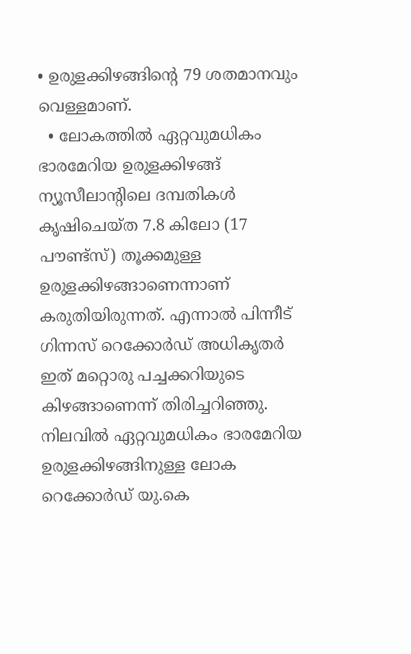• ഉരുളക്കിഴങ്ങിന്റെ 79 ശതമാനവും വെള്ളമാണ്.
  • ലോകത്തില്‍ ഏറ്റവുമധികം ഭാരമേറിയ ഉരുളക്കിഴങ്ങ് ന്യൂസീലാന്റിലെ ദമ്പതികള്‍ കൃഷിചെയ്ത 7.8 കിലോ (17 പൗണ്ട്‌സ്) തൂക്കമുള്ള ഉരുളക്കിഴങ്ങാണെന്നാണ് കരുതിയിരുന്നത്. എന്നാല്‍ പിന്നീട് ഗിന്നസ് റെക്കോര്‍ഡ് അധികൃതര്‍ ഇത് മറ്റൊരു പച്ചക്കറിയുടെ കിഴങ്ങാണെന്ന് തിരിച്ചറിഞ്ഞു. നിലവില്‍ ഏറ്റവുമധികം ഭാരമേറിയ ഉരുളക്കിഴങ്ങിനുള്ള ലോക റെക്കോര്‍ഡ് യു.കെ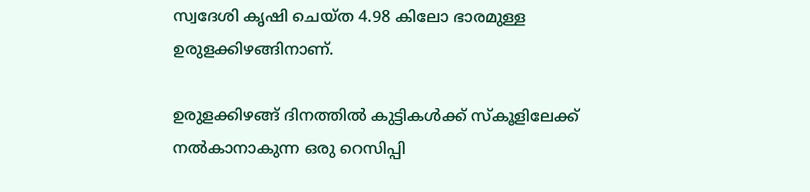സ്വദേശി കൃഷി ചെയ്ത 4.98 കിലോ ഭാരമുള്ള ഉരുളക്കിഴങ്ങിനാണ്.

ഉരുളക്കിഴങ്ങ് ദിനത്തിൽ കുട്ടികൾക്ക് സ്കൂളിലേക്ക് നൽകാനാകുന്ന ഒരു റെസിപ്പി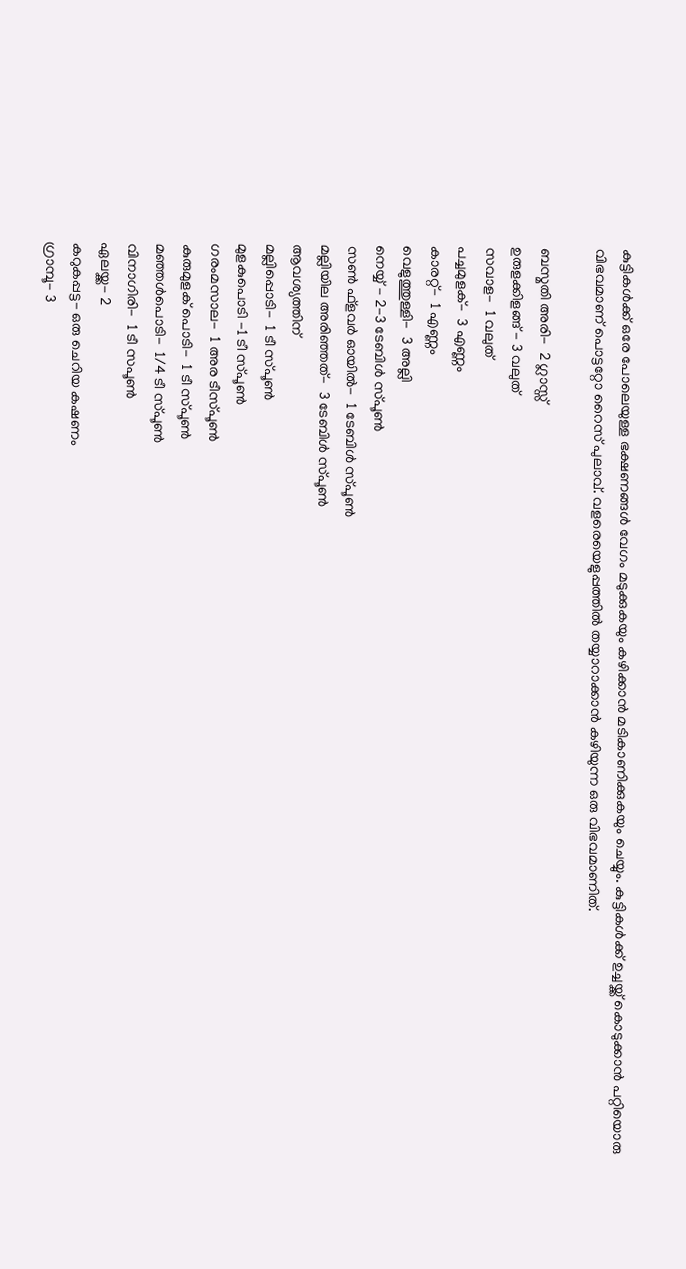കുട്ടികള്‍ക്ക് ഒരേ പോലെയുള്ള ഭക്ഷണങ്ങള്‍ വേഗം മടുക്കുകയും കഴിക്കാന്‍ മടികാണിക്കുകയും ചെയ്യും. കുട്ടികള്‍ക്ക് ഉച്ചയ്ക്ക് കൊടുക്കാന്‍ പറ്റിയൊരു വിഭവമാണ് പൊട്ടറ്റോ റൈസ് പുലാവ്. വളരെയെളുപ്പത്തില്‍ തയ്യാറാക്കാന്‍ കഴിയുന്ന ഒരു വിഭവമാണിത്.

ബസ്മതി അരി-  2 ഗ്ലാസ്സ്
ഉരുളക്കിളങ്ങ് - 3 വലുത്
സവാള-  1 വലുത്
പച്ചമുളക്-  3 എണ്ണം
കാരറ്റ്-  1 എണ്ണം
വെളുത്തുള്ളി-  3 അല്ലി
നെയ്യ് - 2-3 ടേബിള്‍ സ്പൂണ്‍
സണ്‍ ഫ്‌ളവര്‍ ഓയില്‍-  1 ടേബിള്‍ സ്പൂണ്‍
മല്ലിയില അരിഞ്ഞത്-  3 ടേബിള്‍ സ്പൂണ്‍
ആവശ്യത്തിന്
മല്ലിപ്പൊടി-  1 ടീ സ്പൂണ്‍
മുളകുപൊടി -1 ടീ സ്പൂണ്‍
ഗരംമസാല-  1 അര ടീസ്പൂണ്‍
കുരുമുളക് പൊടി-  1 ടീ സ്പൂണ്‍
മഞ്ഞള്‍പൊടി-  1/4 ടീ സ്പൂണ്‍
വിനാഗിരി-  1 ടീ സപൂണ്‍
ഏലയ്ക്ക- 2
കറുകപ്പട്ട- ഒരു ചെറിയ കഷണം
ഗ്രാമ്പൂ- 3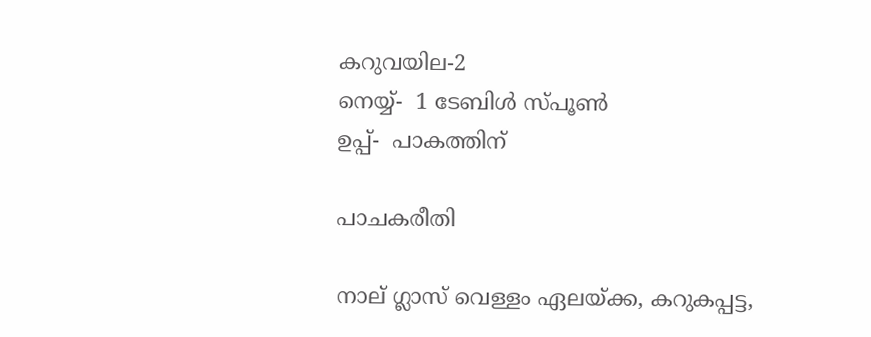കറുവയില-2
നെയ്യ്-  1 ടേബിള്‍ സ്പൂണ്‍
ഉപ്പ്-  പാകത്തിന്

പാചകരീതി

നാല് ഗ്ലാസ് വെള്ളം ഏലയ്ക്ക, കറുകപ്പട്ട,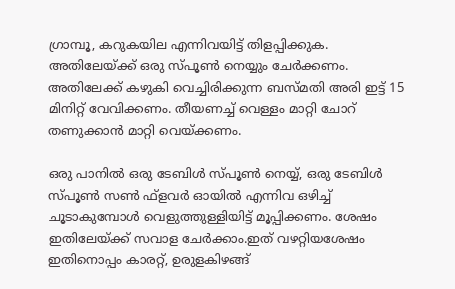ഗ്രാമ്പൂ, കറുകയില എന്നിവയിട്ട് തിളപ്പിക്കുക. അതിലേയ്ക്ക് ഒരു സ്പൂണ്‍ നെയ്യും ചേര്‍ക്കണം. അതിലേക്ക് കഴുകി വെച്ചിരിക്കുന്ന ബസ്മതി അരി ഇട്ട് 15 മിനിറ്റ് വേവിക്കണം. തീയണച്ച് വെള്ളം മാറ്റി ചോറ് തണുക്കാന്‍ മാറ്റി വെയ്ക്കണം.

ഒരു പാനില്‍ ഒരു ടേബിള്‍ സ്പൂണ്‍ നെയ്യ്, ഒരു ടേബിള്‍ സ്പൂണ്‍ സണ്‍ ഫ്‌ളവര്‍ ഓയില്‍ എന്നിവ ഒഴിച്ച് ചൂടാകുമ്പോള്‍ വെളുത്തുള്ളിയിട്ട് മൂപ്പിക്കണം. ശേഷം ഇതിലേയ്ക്ക് സവാള ചേര്‍ക്കാം.ഇത് വഴറ്റിയശേഷം ഇതിനൊപ്പം കാരറ്റ്, ഉരുളകിഴങ്ങ്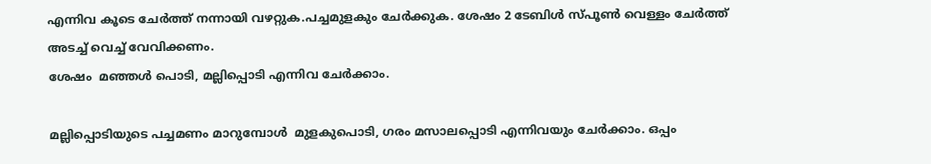എന്നിവ കൂടെ ചേര്‍ത്ത് നന്നായി വഴറ്റുക.പച്ചമുളകും ചേര്‍ക്കുക. ശേഷം 2 ടേബിള്‍ സ്പൂണ്‍ വെള്ളം ചേര്‍ത്ത് അടച്ച് വെച്ച് വേവിക്കണം.
ശേഷം  മഞ്ഞള്‍ പൊടി, മല്ലിപ്പൊടി എന്നിവ ചേര്‍ക്കാം.

മല്ലിപ്പൊടിയുടെ പച്ചമണം മാറുമ്പോള്‍  മുളകുപൊടി, ഗരം മസാലപ്പൊടി എന്നിവയും ചേര്‍ക്കാം. ഒപ്പം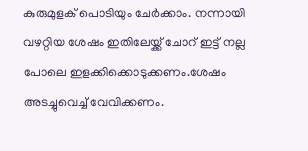കുരുമുളക് പൊടിയും ചേര്‍ക്കാം. നന്നായി വഴറ്റിയ ശേഷം ഇതിലേയ്ക്ക് ചോറ് ഇട്ട് നല്ല പോലെ ഇളക്കിക്കൊടുക്കണം.ശേഷം അടച്ചുവെച്ച് വേവിക്കണം.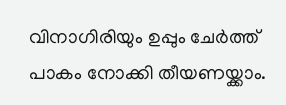വിനാഗിരിയും ഉപ്പും ചേര്‍ത്ത് പാകം നോക്കി തീയണയ്ക്കാം.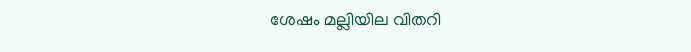ശേഷം മല്ലിയില വിതറി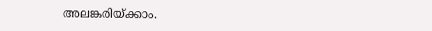അലങ്കരിയ്ക്കാം.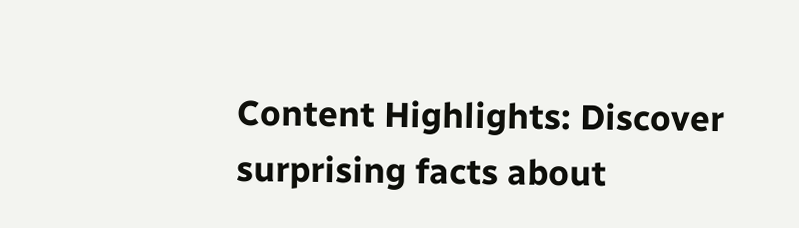Content Highlights: Discover surprising facts about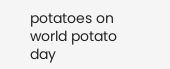potatoes on world potato day